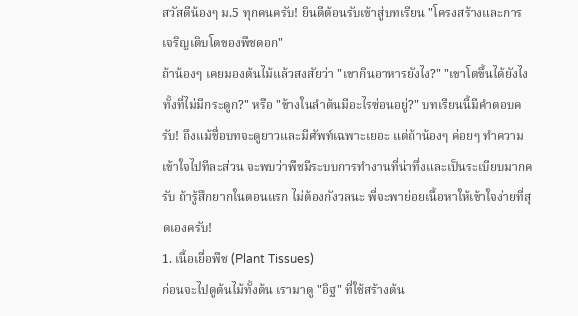สวัสดีน้องๆ ม.5 ทุกคนครับ! ยินดีต้อนรับเข้าสู่บทเรียน "โครงสร้างและการเจริญเติบโตของพืชดอก"
ถ้าน้องๆ เคยมองต้นไม้แล้วสงสัยว่า "เขากินอาหารยังไง?" "เขาโตขึ้นได้ยังไงทั้งที่ไม่มีกระดูก?" หรือ "ข้างในลำต้นมีอะไรซ่อนอยู่?" บทเรียนนี้มีคำตอบครับ! ถึงแม้ชื่อบทจะดูยาวและมีศัพท์เฉพาะเยอะ แต่ถ้าน้องๆ ค่อยๆ ทำความเข้าใจไปทีละส่วน จะพบว่าพืชมีระบบการทำงานที่น่าทึ่งและเป็นระเบียบมากครับ ถ้ารู้สึกยากในตอนแรก ไม่ต้องกังวลนะ พี่จะพาย่อยเนื้อหาให้เข้าใจง่ายที่สุดเองครับ!
1. เนื้อเยื่อพืช (Plant Tissues)
ก่อนจะไปดูต้นไม้ทั้งต้น เรามาดู "อิฐ" ที่ใช้สร้างต้น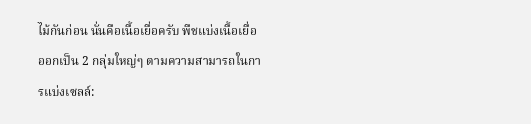ไม้กันก่อน นั่นคือเนื้อเยื่อครับ พืชแบ่งเนื้อเยื่อออกเป็น 2 กลุ่มใหญ่ๆ ตามความสามารถในการแบ่งเซลล์: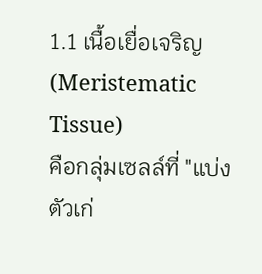1.1 เนื้อเยื่อเจริญ (Meristematic Tissue)
คือกลุ่มเซลล์ที่ "แบ่งตัวเก่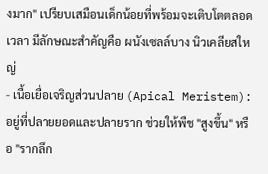งมาก" เปรียบเสมือนเด็กน้อยที่พร้อมจะเติบโตตลอดเวลา มีลักษณะสำคัญคือ ผนังเซลล์บาง นิวเคลียสใหญ่
- เนื้อเยื่อเจริญส่วนปลาย (Apical Meristem): อยู่ที่ปลายยอดและปลายราก ช่วยให้พืช "สูงขึ้น" หรือ "รากลึก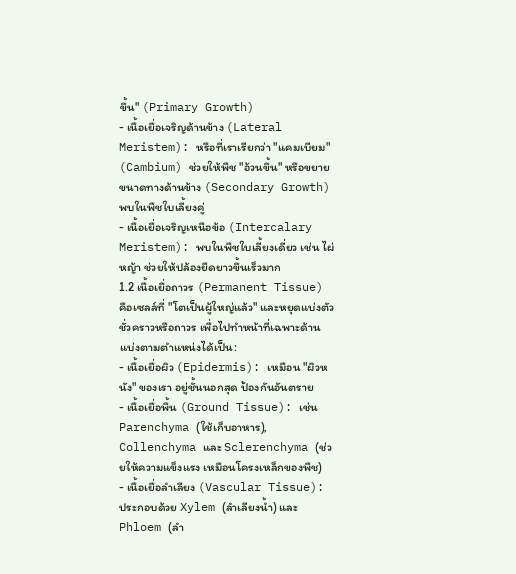ขึ้น" (Primary Growth)
- เนื้อเยื่อเจริญด้านข้าง (Lateral Meristem): หรือที่เราเรียกว่า "แคมเบียม" (Cambium) ช่วยให้พืช "อ้วนขึ้น" หรือขยายขนาดทางด้านข้าง (Secondary Growth) พบในพืชใบเลี้ยงคู่
- เนื้อเยื่อเจริญเหนือข้อ (Intercalary Meristem): พบในพืชใบเลี้ยงเดี่ยว เช่น ไผ่ หญ้า ช่วยให้ปล้องยืดยาวขึ้นเร็วมาก
1.2 เนื้อเยื่อถาวร (Permanent Tissue)
คือเซลล์ที่ "โตเป็นผู้ใหญ่แล้ว" และหยุดแบ่งตัวชั่วคราวหรือถาวร เพื่อไปทำหน้าที่เฉพาะด้าน แบ่งตามตำแหน่งได้เป็น:
- เนื้อเยื่อผิว (Epidermis): เหมือน "ผิวหนัง" ของเรา อยู่ชั้นนอกสุด ป้องกันอันตราย
- เนื้อเยื่อพื้น (Ground Tissue): เช่น Parenchyma (ใช้เก็บอาหาร), Collenchyma และ Sclerenchyma (ช่วยให้ความแข็งแรง เหมือนโครงเหล็กของพืช)
- เนื้อเยื่อลำเลียง (Vascular Tissue): ประกอบด้วย Xylem (ลำเลียงน้ำ) และ Phloem (ลำ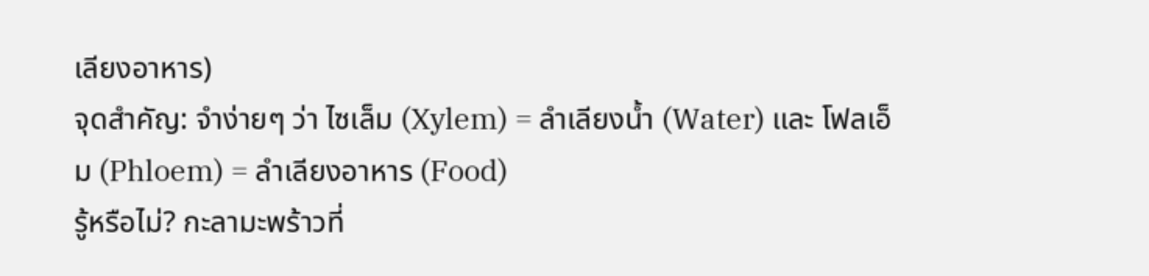เลียงอาหาร)
จุดสำคัญ: จำง่ายๆ ว่า ไซเล็ม (Xylem) = ลำเลียงน้ำ (Water) และ โฟลเอ็ม (Phloem) = ลำเลียงอาหาร (Food)
รู้หรือไม่? กะลามะพร้าวที่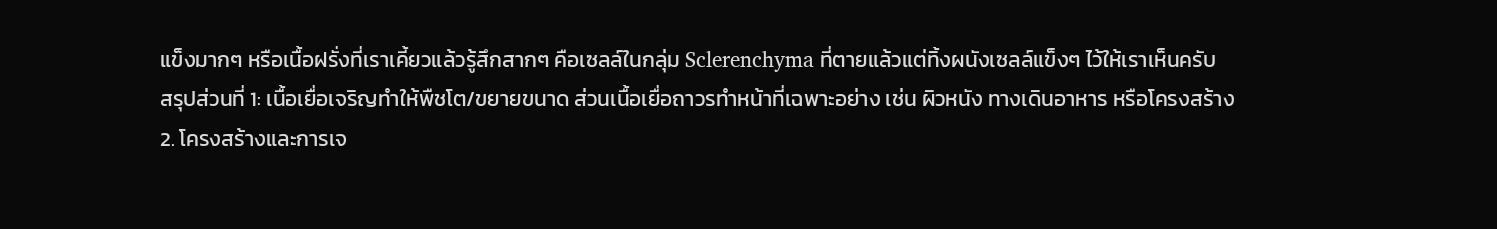แข็งมากๆ หรือเนื้อฝรั่งที่เราเคี้ยวแล้วรู้สึกสากๆ คือเซลล์ในกลุ่ม Sclerenchyma ที่ตายแล้วแต่ทิ้งผนังเซลล์แข็งๆ ไว้ให้เราเห็นครับ
สรุปส่วนที่ 1: เนื้อเยื่อเจริญทำให้พืชโต/ขยายขนาด ส่วนเนื้อเยื่อถาวรทำหน้าที่เฉพาะอย่าง เช่น ผิวหนัง ทางเดินอาหาร หรือโครงสร้าง
2. โครงสร้างและการเจ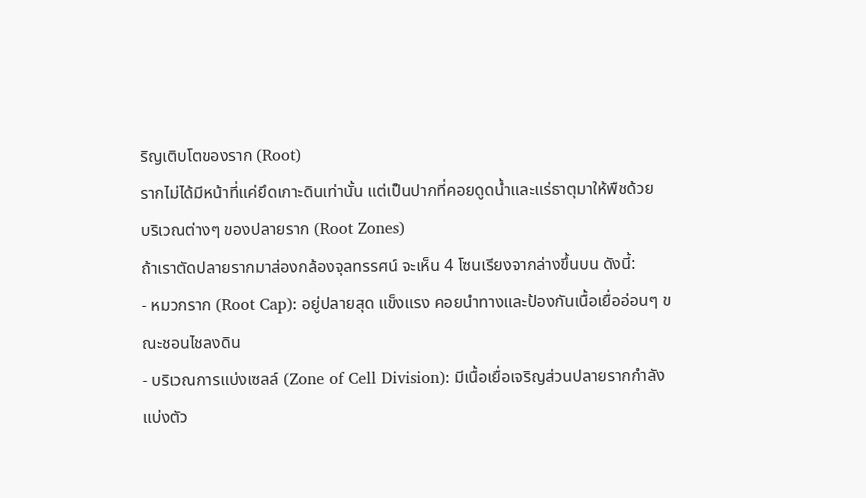ริญเติบโตของราก (Root)
รากไม่ได้มีหน้าที่แค่ยึดเกาะดินเท่านั้น แต่เป็นปากที่คอยดูดน้ำและแร่ธาตุมาให้พืชด้วย
บริเวณต่างๆ ของปลายราก (Root Zones)
ถ้าเราตัดปลายรากมาส่องกล้องจุลทรรศน์ จะเห็น 4 โซนเรียงจากล่างขึ้นบน ดังนี้:
- หมวกราก (Root Cap): อยู่ปลายสุด แข็งแรง คอยนำทางและป้องกันเนื้อเยื่ออ่อนๆ ขณะชอนไชลงดิน
- บริเวณการแบ่งเซลล์ (Zone of Cell Division): มีเนื้อเยื่อเจริญส่วนปลายรากกำลังแบ่งตัว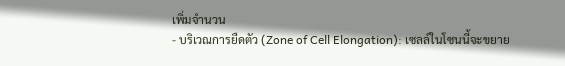เพิ่มจำนวน
- บริเวณการยืดตัว (Zone of Cell Elongation): เซลล์ในโซนนี้จะขยาย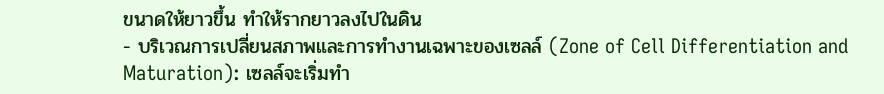ขนาดให้ยาวขึ้น ทำให้รากยาวลงไปในดิน
- บริเวณการเปลี่ยนสภาพและการทำงานเฉพาะของเซลล์ (Zone of Cell Differentiation and Maturation): เซลล์จะเริ่มทำ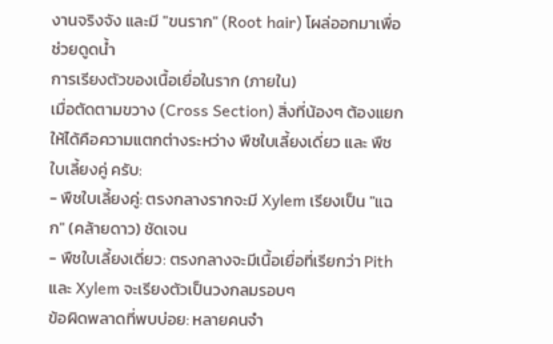งานจริงจัง และมี "ขนราก" (Root hair) โผล่ออกมาเพื่อช่วยดูดน้ำ
การเรียงตัวของเนื้อเยื่อในราก (ภายใน)
เมื่อตัดตามขวาง (Cross Section) สิ่งที่น้องๆ ต้องแยกให้ได้คือความแตกต่างระหว่าง พืชใบเลี้ยงเดี่ยว และ พืชใบเลี้ยงคู่ ครับ:
- พืชใบเลี้ยงคู่: ตรงกลางรากจะมี Xylem เรียงเป็น "แฉก" (คล้ายดาว) ชัดเจน
- พืชใบเลี้ยงเดี่ยว: ตรงกลางจะมีเนื้อเยื่อที่เรียกว่า Pith และ Xylem จะเรียงตัวเป็นวงกลมรอบๆ
ข้อผิดพลาดที่พบบ่อย: หลายคนจำ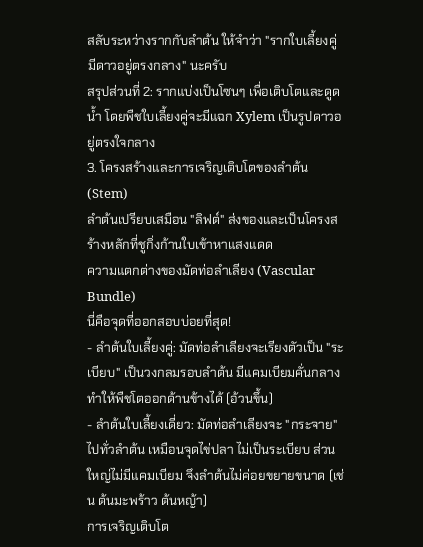สลับระหว่างรากกับลำต้น ให้จำว่า "รากใบเลี้ยงคู่ มีดาวอยู่ตรงกลาง" นะครับ
สรุปส่วนที่ 2: รากแบ่งเป็นโซนๆ เพื่อเติบโตและดูดน้ำ โดยพืชใบเลี้ยงคู่จะมีแฉก Xylem เป็นรูปดาวอยู่ตรงใจกลาง
3. โครงสร้างและการเจริญเติบโตของลำต้น (Stem)
ลำต้นเปรียบเสมือน "ลิฟต์" ส่งของและเป็นโครงสร้างหลักที่ชูกิ่งก้านใบเข้าหาแสงแดด
ความแตกต่างของมัดท่อลำเลียง (Vascular Bundle)
นี่คือจุดที่ออกสอบบ่อยที่สุด!
- ลำต้นใบเลี้ยงคู่: มัดท่อลำเลียงจะเรียงตัวเป็น "ระเบียบ" เป็นวงกลมรอบลำต้น มีแคมเบียมคั่นกลาง ทำให้พืชโตออกด้านข้างได้ (อ้วนขึ้น)
- ลำต้นใบเลี้ยงเดี่ยว: มัดท่อลำเลียงจะ "กระจาย" ไปทั่วลำต้น เหมือนจุดไข่ปลา ไม่เป็นระเบียบ ส่วนใหญ่ไม่มีแคมเบียม จึงลำต้นไม่ค่อยขยายขนาด (เช่น ต้นมะพร้าว ต้นหญ้า)
การเจริญเติบโต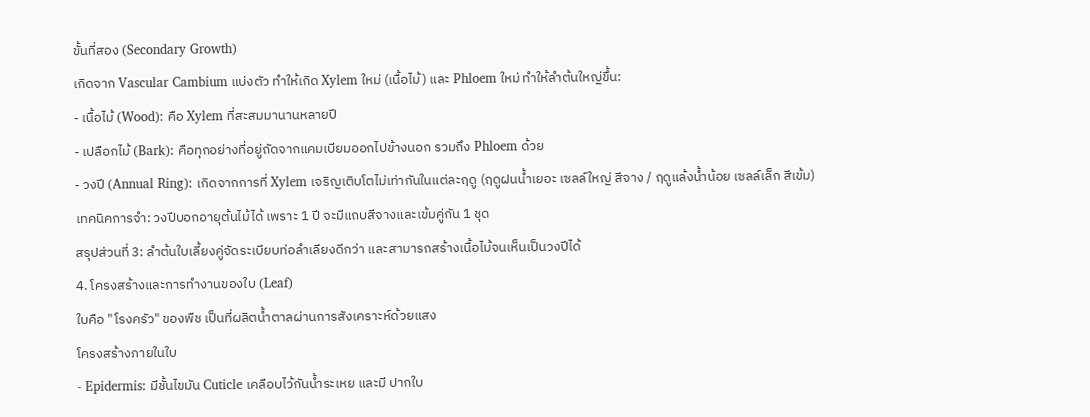ขั้นที่สอง (Secondary Growth)
เกิดจาก Vascular Cambium แบ่งตัว ทำให้เกิด Xylem ใหม่ (เนื้อไม้) และ Phloem ใหม่ ทำให้ลำต้นใหญ่ขึ้น:
- เนื้อไม้ (Wood): คือ Xylem ที่สะสมมานานหลายปี
- เปลือกไม้ (Bark): คือทุกอย่างที่อยู่ถัดจากแคมเบียมออกไปข้างนอก รวมถึง Phloem ด้วย
- วงปี (Annual Ring): เกิดจากการที่ Xylem เจริญเติบโตไม่เท่ากันในแต่ละฤดู (ฤดูฝนน้ำเยอะ เซลล์ใหญ่ สีจาง / ฤดูแล้งน้ำน้อย เซลล์เล็ก สีเข้ม)
เทคนิคการจำ: วงปีบอกอายุต้นไม้ได้ เพราะ 1 ปี จะมีแถบสีจางและเข้มคู่กัน 1 ชุด
สรุปส่วนที่ 3: ลำต้นใบเลี้ยงคู่จัดระเบียบท่อลำเลียงดีกว่า และสามารถสร้างเนื้อไม้จนเห็นเป็นวงปีได้
4. โครงสร้างและการทำงานของใบ (Leaf)
ใบคือ "โรงครัว" ของพืช เป็นที่ผลิตน้ำตาลผ่านการสังเคราะห์ด้วยแสง
โครงสร้างภายในใบ
- Epidermis: มีชั้นไขมัน Cuticle เคลือบไว้กันน้ำระเหย และมี ปากใบ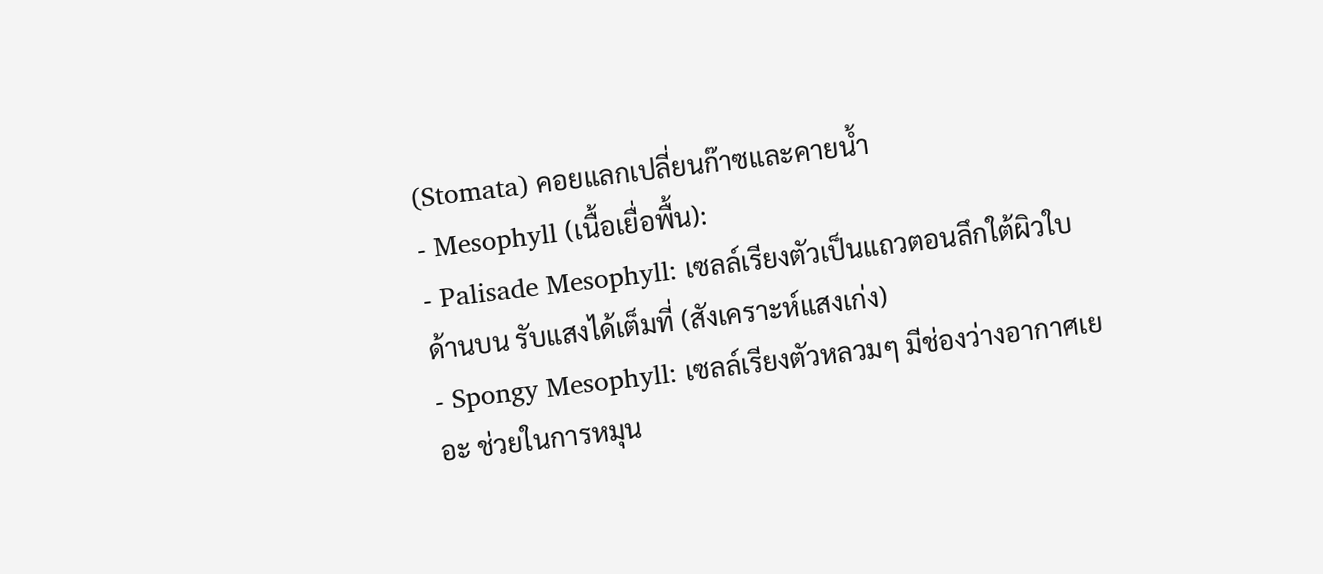(Stomata) คอยแลกเปลี่ยนก๊าซและคายน้ำ
- Mesophyll (เนื้อเยื่อพื้น):
- Palisade Mesophyll: เซลล์เรียงตัวเป็นแถวตอนลึกใต้ผิวใบด้านบน รับแสงได้เต็มที่ (สังเคราะห์แสงเก่ง)
- Spongy Mesophyll: เซลล์เรียงตัวหลวมๆ มีช่องว่างอากาศเยอะ ช่วยในการหมุน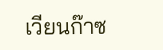เวียนก๊าซ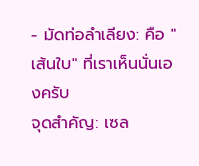- มัดท่อลำเลียง: คือ "เส้นใบ" ที่เราเห็นนั่นเองครับ
จุดสำคัญ: เซล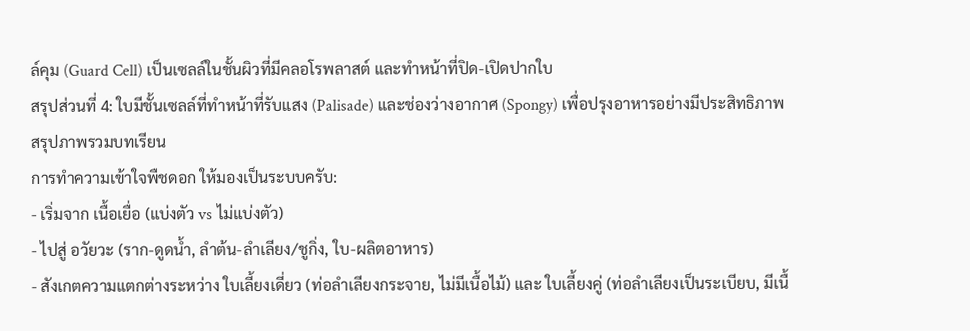ล์คุม (Guard Cell) เป็นเซลล์ในชั้นผิวที่มีคลอโรพลาสต์ และทำหน้าที่ปิด-เปิดปากใบ
สรุปส่วนที่ 4: ใบมีชั้นเซลล์ที่ทำหน้าที่รับแสง (Palisade) และช่องว่างอากาศ (Spongy) เพื่อปรุงอาหารอย่างมีประสิทธิภาพ
สรุปภาพรวมบทเรียน
การทำความเข้าใจพืชดอก ให้มองเป็นระบบครับ:
- เริ่มจาก เนื้อเยื่อ (แบ่งตัว vs ไม่แบ่งตัว)
- ไปสู่ อวัยวะ (ราก-ดูดน้ำ, ลำต้น-ลำเลียง/ชูกิ่ง, ใบ-ผลิตอาหาร)
- สังเกตความแตกต่างระหว่าง ใบเลี้ยงเดี่ยว (ท่อลำเลียงกระจาย, ไม่มีเนื้อไม้) และ ใบเลี้ยงคู่ (ท่อลำเลียงเป็นระเบียบ, มีเนื้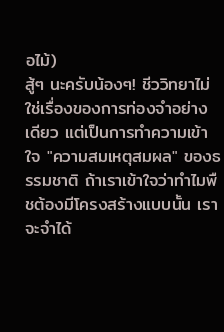อไม้)
สู้ๆ นะครับน้องๆ! ชีววิทยาไม่ใช่เรื่องของการท่องจำอย่างเดียว แต่เป็นการทำความเข้าใจ "ความสมเหตุสมผล" ของธรรมชาติ ถ้าเราเข้าใจว่าทำไมพืชต้องมีโครงสร้างแบบนั้น เราจะจำได้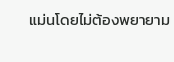แม่นโดยไม่ต้องพยายาม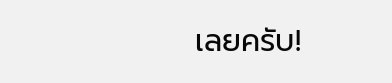เลยครับ!